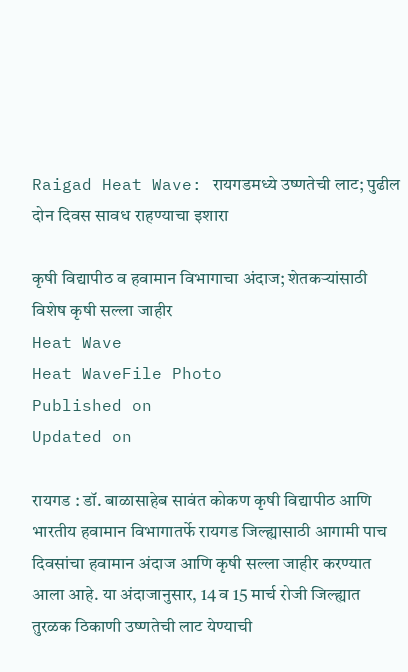Raigad Heat Wave: रायगडमध्ये उष्णतेची लाट; पुढील दोन दिवस सावध राहण्याचा इशारा

कृषी विद्यापीठ व हवामान विभागाचा अंदाज; शेतकऱ्यांसाठी विशेष कृषी सल्ला जाहीर
Heat Wave
Heat WaveFile Photo
Published on
Updated on

रायगड : डॉ. बाळासाहेब सावंत कोकण कृषी विद्यापीठ आणि भारतीय हवामान विभागातर्फे रायगड जिल्ह्यासाठी आगामी पाच दिवसांचा हवामान अंदाज आणि कृषी सल्ला जाहीर करण्यात आला आहे. या अंदाजानुसार, 14 व 15 मार्च रोजी जिल्ह्यात तुरळक ठिकाणी उष्णतेची लाट येण्याची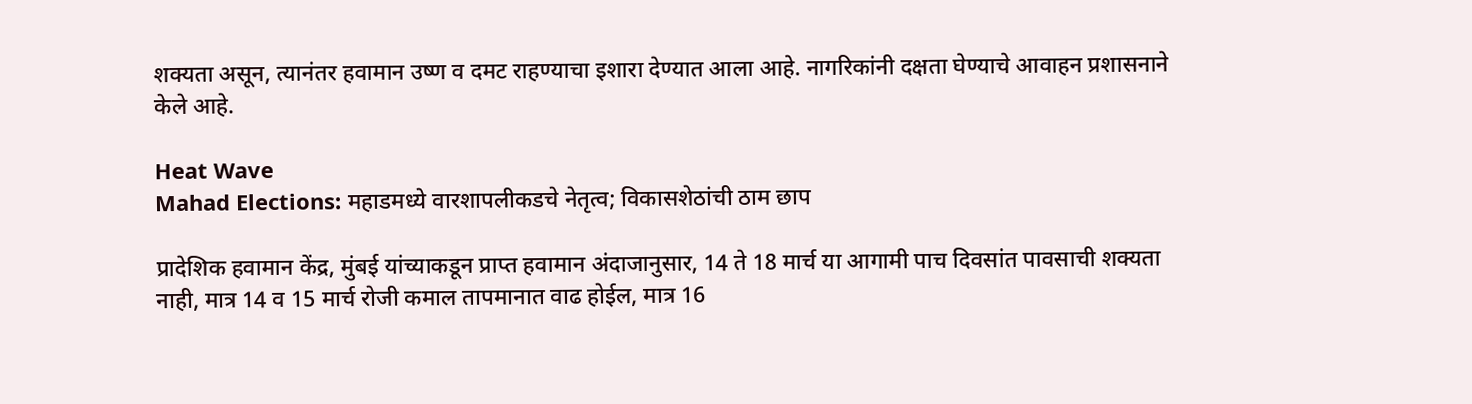शक्यता असून, त्यानंतर हवामान उष्ण व दमट राहण्याचा इशारा देण्यात आला आहे. नागरिकांनी दक्षता घेण्याचे आवाहन प्रशासनाने केले आहे.

Heat Wave
Mahad Elections: महाडमध्ये वारशापलीकडचे नेतृत्व; विकासशेठांची ठाम छाप

प्रादेशिक हवामान केंद्र, मुंबई यांच्याकडून प्राप्त हवामान अंदाजानुसार, 14 ते 18 मार्च या आगामी पाच दिवसांत पावसाची शक्यता नाही, मात्र 14 व 15 मार्च रोजी कमाल तापमानात वाढ होईल, मात्र 16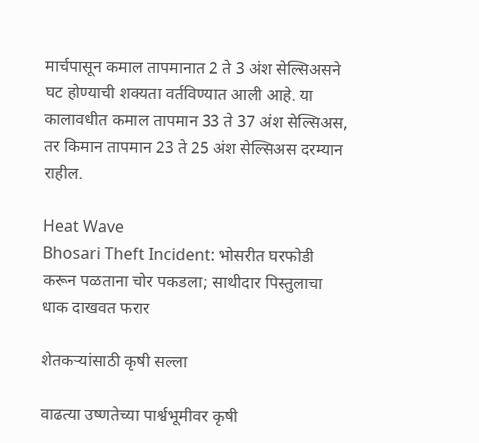मार्चपासून कमाल तापमानात 2 ते 3 अंश सेल्सिअसने घट होण्याची शक्यता वर्तविण्यात आली आहे. या कालावधीत कमाल तापमान 33 ते 37 अंश सेल्सिअस, तर किमान तापमान 23 ते 25 अंश सेल्सिअस दरम्यान राहील.

Heat Wave
Bhosari Theft Incident: भोसरीत घरफोडी करून पळताना चोर पकडला; साथीदार पिस्तुलाचा धाक दाखवत फरार

शेतकऱ्यांसाठी कृषी सल्ला

वाढत्या उष्णतेच्या पार्श्वभूमीवर कृषी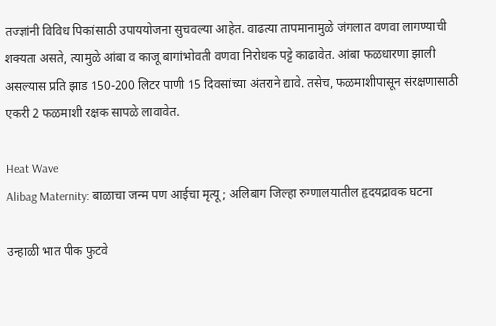तज्ज्ञांनी विविध पिकांसाठी उपाययोजना सुचवल्या आहेत. वाढत्या तापमानामुळे जंगलात वणवा लागण्याची शक्यता असते, त्यामुळे आंबा व काजू बागांभोवती वणवा निरोधक पट्टे काढावेत. आंबा फळधारणा झाली असल्यास प्रति झाड 150-200 लिटर पाणी 15 दिवसांच्या अंतराने द्यावे. तसेच, फळमाशीपासून संरक्षणासाठी एकरी 2 फळमाशी रक्षक सापळे लावावेत.

Heat Wave
Alibag Maternity: बाळाचा जन्म पण आईचा मृत्यू; अलिबाग जिल्हा रुग्णालयातील हृदयद्रावक घटना

उन्हाळी भात पीक फुटवे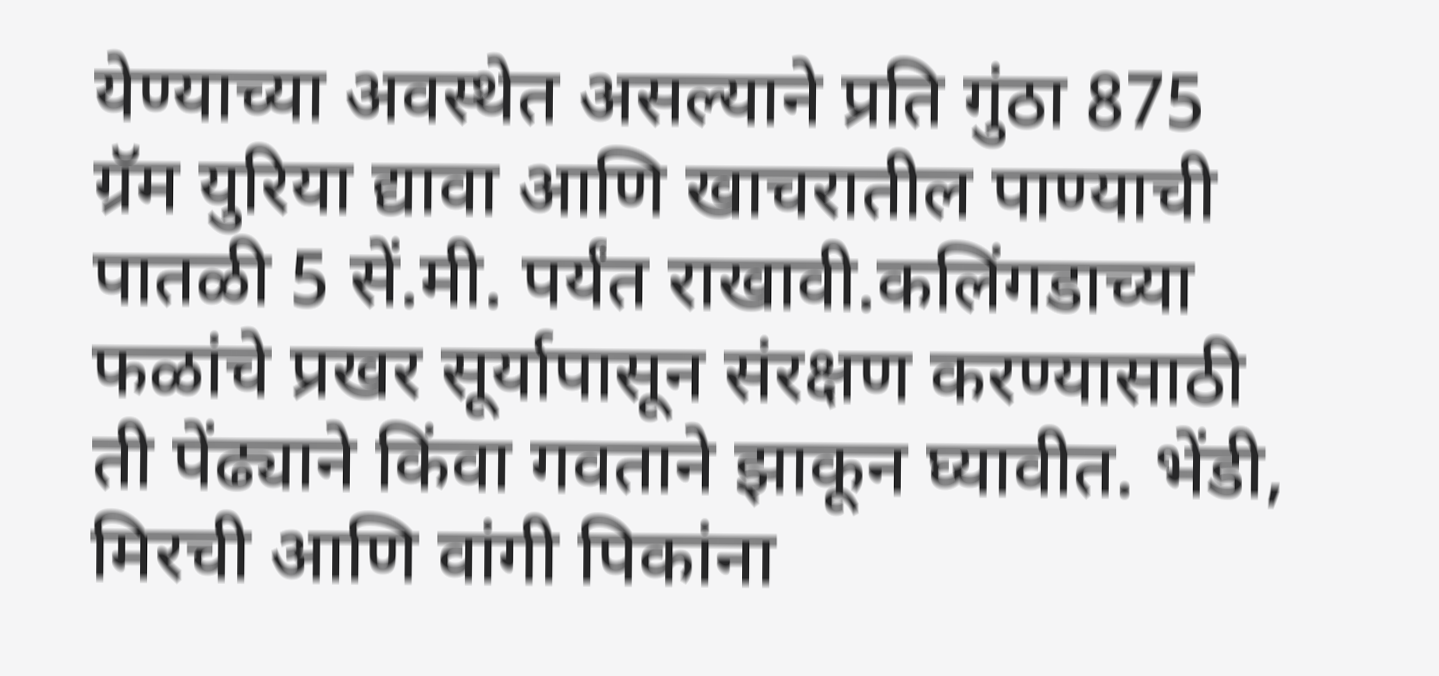येण्याच्या अवस्थेत असल्याने प्रति गुंठा 875 ग्रॅम युरिया द्यावा आणि खाचरातील पाण्याची पातळी 5 सें.मी. पर्यंत राखावी.कलिंगडाच्या फळांचे प्रखर सूर्यापासून संरक्षण करण्यासाठी ती पेंढ्याने किंवा गवताने झाकून घ्यावीत. भेंडी, मिरची आणि वांगी पिकांना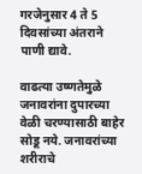गरजेनुसार 4 ते 5 दिवसांच्या अंतराने पाणी द्यावे.

वाढत्या उष्णतेमुळे जनावरांना दुपारच्या वेळी चरण्यासाठी बाहेर सोडू नये. जनावरांच्या शरीराचे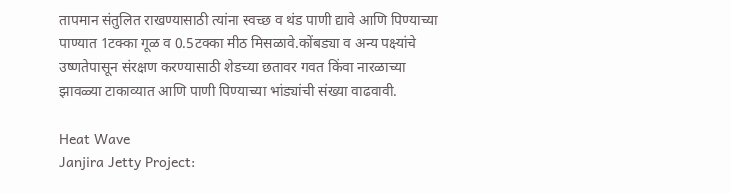तापमान संतुलित राखण्यासाठी त्यांना स्वच्छ व थंड पाणी द्यावे आणि पिण्याच्या पाण्यात 1टक्का गूळ व 0.5टक्का मीठ मिसळावे.कोंबड्या व अन्य पक्ष्यांचे उष्णतेपासून संरक्षण करण्यासाठी शेडच्या छतावर गवत किंवा नारळाच्या झावळ्या टाकाव्यात आणि पाणी पिण्याच्या भांड्यांची संख्या वाढवावी.

Heat Wave
Janjira Jetty Project: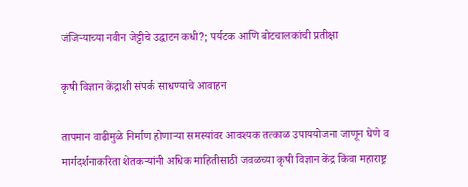जंजिऱ्याच्या नवीन जेट्टीचे उद्घाटन कधी?; पर्यटक आणि बोटचालकांची प्रतीक्षा

कृषी विज्ञान केंद्राशी संपर्क साधण्याचे आवाहन

तापमान वाढीमुळे निर्माण होणाऱ्या समस्यांवर आवश्यक तत्काळ उपाययोजना जाणून घेणे व मार्गदर्शनाकरिता शेतकऱ्यांनी अधिक माहितीसाठी जवळच्या कृषी विज्ञान केंद्र किंवा महाराष्ट्र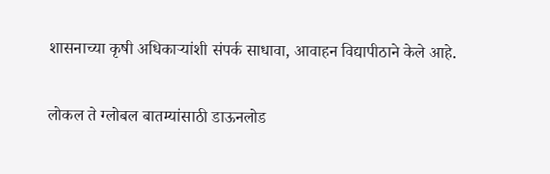शासनाच्या कृषी अधिकाऱ्यांशी संपर्क साधावा, आवाहन विद्यापीठाने केले आहे.

लोकल ते ग्लोबल बातम्यांसाठी डाऊनलोड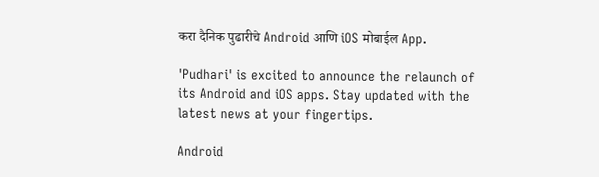करा दैनिक पुढारीचे Android आणि iOS मोबाईल App.

'Pudhari' is excited to announce the relaunch of its Android and iOS apps. Stay updated with the latest news at your fingertips.

Android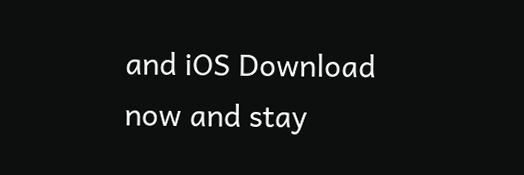and iOS Download now and stay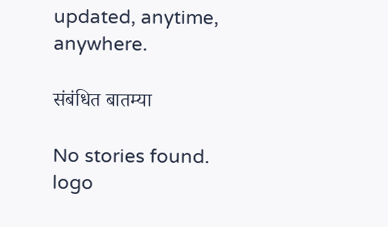updated, anytime, anywhere.

संबंधित बातम्या

No stories found.
logo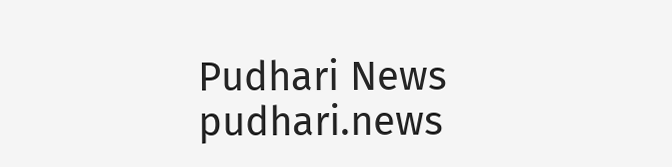Pudhari News
pudhari.news